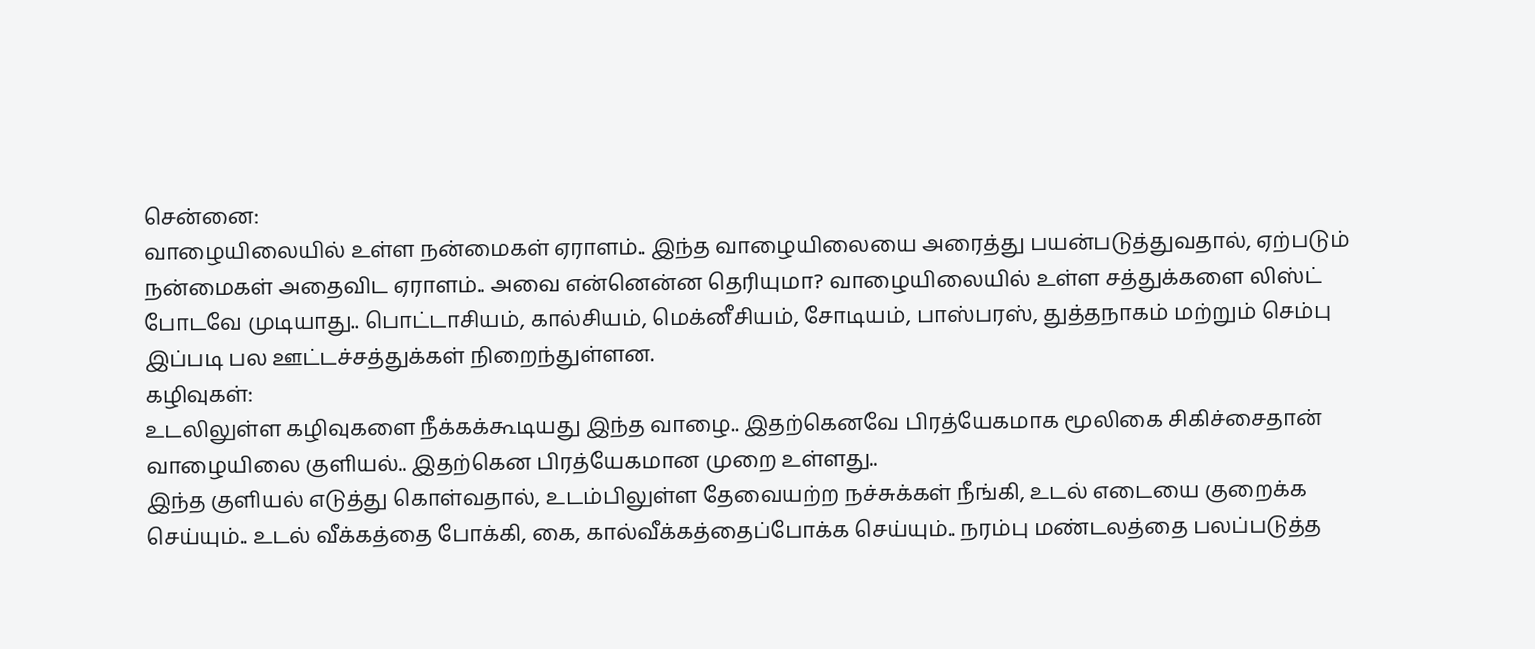சென்னை:
வாழையிலையில் உள்ள நன்மைகள் ஏராளம்.. இந்த வாழையிலையை அரைத்து பயன்படுத்துவதால், ஏற்படும் நன்மைகள் அதைவிட ஏராளம்.. அவை என்னென்ன தெரியுமா? வாழையிலையில் உள்ள சத்துக்களை லிஸ்ட் போடவே முடியாது.. பொட்டாசியம், கால்சியம், மெக்னீசியம், சோடியம், பாஸ்பரஸ், துத்தநாகம் மற்றும் செம்பு இப்படி பல ஊட்டச்சத்துக்கள் நிறைந்துள்ளன.
கழிவுகள்:
உடலிலுள்ள கழிவுகளை நீக்கக்கூடியது இந்த வாழை.. இதற்கெனவே பிரத்யேகமாக மூலிகை சிகிச்சைதான் வாழையிலை குளியல்.. இதற்கென பிரத்யேகமான முறை உள்ளது..
இந்த குளியல் எடுத்து கொள்வதால், உடம்பிலுள்ள தேவையற்ற நச்சுக்கள் நீங்கி, உடல் எடையை குறைக்க செய்யும்.. உடல் வீக்கத்தை போக்கி, கை, கால்வீக்கத்தைப்போக்க செய்யும்.. நரம்பு மண்டலத்தை பலப்படுத்த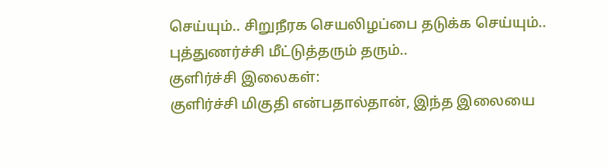செய்யும்.. சிறுநீரக செயலிழப்பை தடுக்க செய்யும்.. புத்துணர்ச்சி மீட்டுத்தரும் தரும்..
குளிர்ச்சி இலைகள்:
குளிர்ச்சி மிகுதி என்பதால்தான், இந்த இலையை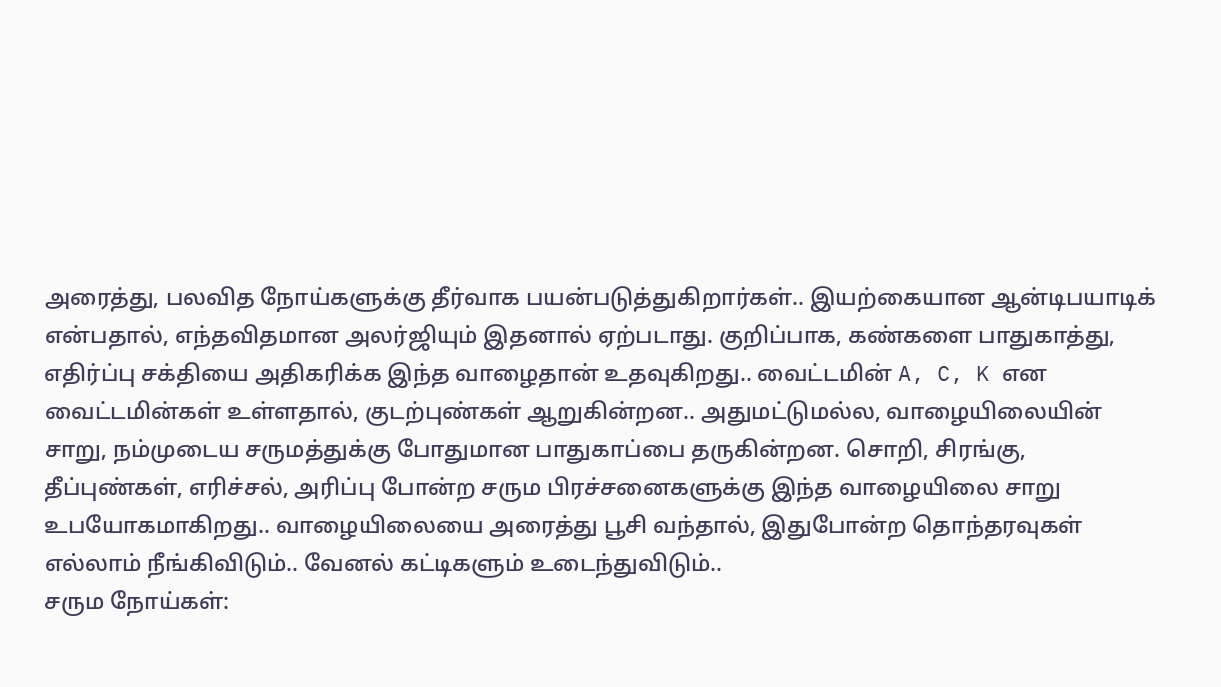அரைத்து, பலவித நோய்களுக்கு தீர்வாக பயன்படுத்துகிறார்கள்.. இயற்கையான ஆன்டிபயாடிக் என்பதால், எந்தவிதமான அலர்ஜியும் இதனால் ஏற்படாது. குறிப்பாக, கண்களை பாதுகாத்து, எதிர்ப்பு சக்தியை அதிகரிக்க இந்த வாழைதான் உதவுகிறது.. வைட்டமின் A, C, K என வைட்டமின்கள் உள்ளதால், குடற்புண்கள் ஆறுகின்றன.. அதுமட்டுமல்ல, வாழையிலையின் சாறு, நம்முடைய சருமத்துக்கு போதுமான பாதுகாப்பை தருகின்றன. சொறி, சிரங்கு, தீப்புண்கள், எரிச்சல், அரிப்பு போன்ற சரும பிரச்சனைகளுக்கு இந்த வாழையிலை சாறு உபயோகமாகிறது.. வாழையிலையை அரைத்து பூசி வந்தால், இதுபோன்ற தொந்தரவுகள் எல்லாம் நீங்கிவிடும்.. வேனல் கட்டிகளும் உடைந்துவிடும்..
சரும நோய்கள்: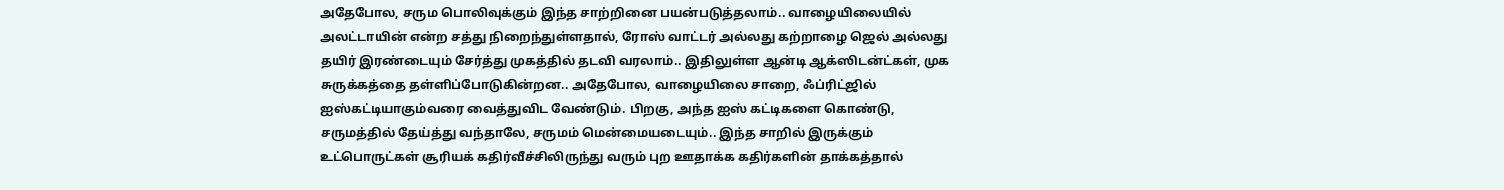அதேபோல, சரும பொலிவுக்கும் இந்த சாற்றினை பயன்படுத்தலாம்.. வாழையிலையில் அலட்டாயின் என்ற சத்து நிறைந்துள்ளதால், ரோஸ் வாட்டர் அல்லது கற்றாழை ஜெல் அல்லது தயிர் இரண்டையும் சேர்த்து முகத்தில் தடவி வரலாம்.. இதிலுள்ள ஆன்டி ஆக்ஸிடன்ட்கள், முக சுருக்கத்தை தள்ளிப்போடுகின்றன.. அதேபோல, வாழையிலை சாறை, ஃப்ரிட்ஜில் ஐஸ்கட்டியாகும்வரை வைத்துவிட வேண்டும். பிறகு, அந்த ஐஸ் கட்டிகளை கொண்டு, சருமத்தில் தேய்த்து வந்தாலே, சருமம் மென்மையடையும்.. இந்த சாறில் இருக்கும் உட்பொருட்கள் சூரியக் கதிர்வீச்சிலிருந்து வரும் புற ஊதாக்க கதிர்களின் தாக்கத்தால்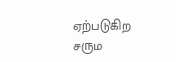ஏற்படுகிற சரும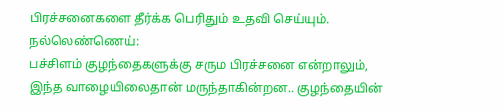பிரச்சனைகளை தீர்க்க பெரிதும் உதவி செய்யும்.
நல்லெண்ணெய்:
பச்சிளம் குழந்தைகளுக்கு சரும பிரச்சனை என்றாலும், இந்த வாழையிலைதான் மருந்தாகின்றன.. குழந்தையின்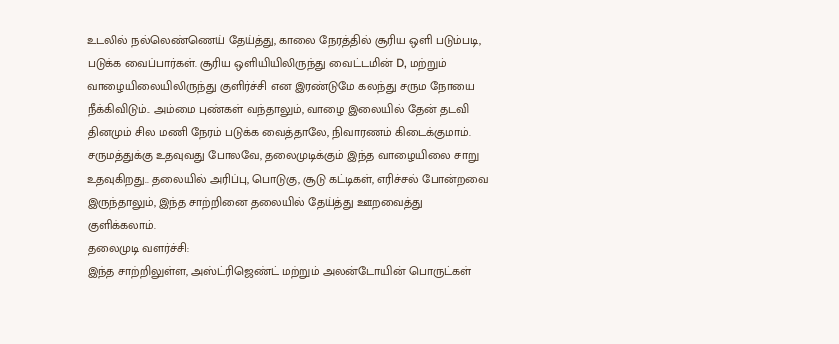உடலில் நல்லெண்ணெய் தேய்த்து, காலை நேரத்தில் சூரிய ஒளி படும்படி, படுக்க வைப்பார்கள். சூரிய ஒளியியிலிருந்து வைட்டமின் D, மற்றும் வாழையிலையிலிருந்து குளிர்ச்சி என இரண்டுமே கலந்து சரும நோயை நீக்கிவிடும்.. அம்மை புண்கள் வந்தாலும், வாழை இலையில் தேன் தடவி தினமும் சில மணி நேரம் படுக்க வைத்தாலே, நிவாரணம் கிடைக்குமாம்.
சருமத்துக்கு உதவுவது போலவே, தலைமுடிக்கும் இந்த வாழையிலை சாறு உதவுகிறது.. தலையில் அரிப்பு, பொடுகு, சூடு கட்டிகள், எரிச்சல் போன்றவை இருந்தாலும், இந்த சாற்றினை தலையில் தேய்த்து ஊறவைத்து குளிக்கலாம்.
தலைமுடி வளர்ச்சி:
இந்த சாற்றிலுள்ள, அஸ்ட்ரிஜெண்ட் மற்றும் அலன்டோயின் பொருட்கள்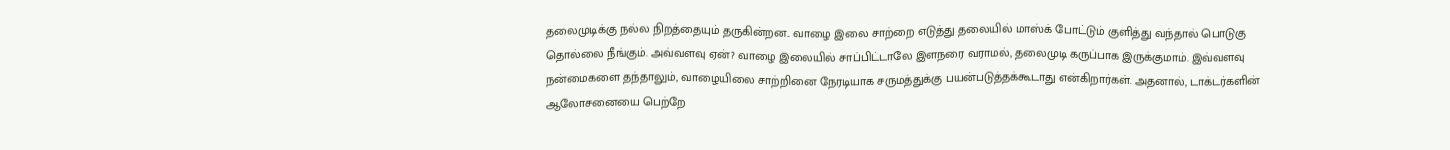தலைமுடிக்கு நல்ல நிறத்தையும் தருகின்றன.. வாழை இலை சாற்றை எடுத்து தலையில் மாஸ்க் போட்டும் குளித்து வந்தால் பொடுகு தொல்லை நீங்கும். அவ்வளவு ஏன்? வாழை இலையில் சாப்பிட்டாலே இளநரை வராமல், தலைமுடி கருப்பாக இருக்குமாம். இவ்வளவு நன்மைகளை தந்தாலும், வாழையிலை சாற்றினை நேரடியாக சருமத்துக்கு பயன்படுத்தக்கூடாது என்கிறார்கள். அதனால், டாக்டர்களின் ஆலோசனையை பெற்றே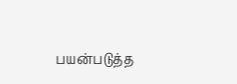பயன்படுத்த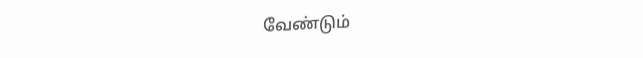வேண்டும்